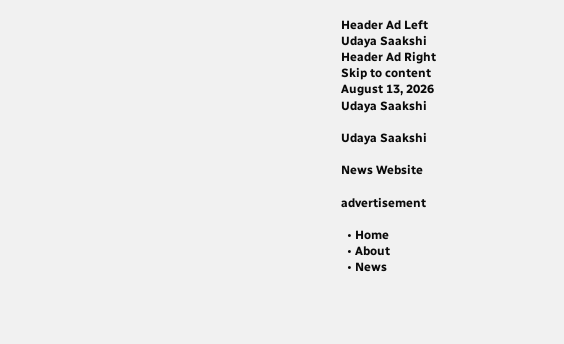Header Ad Left
Udaya Saakshi
Header Ad Right
Skip to content
August 13, 2026
Udaya Saakshi

Udaya Saakshi

News Website

advertisement

  • Home
  • About
  • News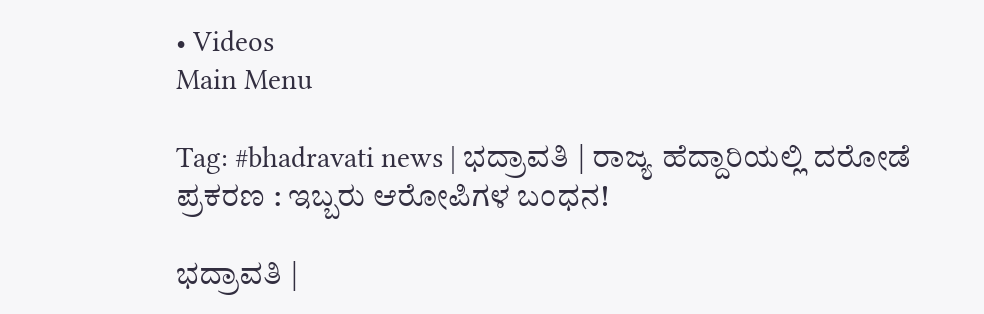• Videos
Main Menu

Tag: #bhadravati news | ಭದ್ರಾವತಿ | ರಾಜ್ಯ ಹೆದ್ದಾರಿಯಲ್ಲಿ ದರೋಡೆ ಪ್ರಕರಣ : ಇಬ್ಬರು ಆರೋಪಿಗಳ ಬಂಧನ!

ಭದ್ರಾವತಿ |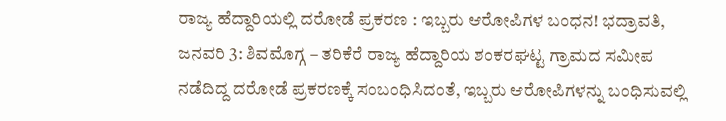ರಾಜ್ಯ ಹೆದ್ದಾರಿಯಲ್ಲಿ ದರೋಡೆ ಪ್ರಕರಣ : ಇಬ್ಬರು ಆರೋಪಿಗಳ ಬಂಧನ! ಭದ್ರಾವತಿ, ಜನವರಿ 3: ಶಿವಮೊಗ್ಗ – ತರಿಕೆರೆ ರಾಜ್ಯ ಹೆದ್ದಾರಿಯ ಶಂಕರಘಟ್ಟ ಗ್ರಾಮದ ಸಮೀಪ ನಡೆದಿದ್ದ ದರೋಡೆ ಪ್ರಕರಣಕ್ಕೆ ಸಂಬಂಧಿಸಿದಂತೆ, ಇಬ್ಬರು ಆರೋಪಿಗಳನ್ನು ಬಂಧಿಸುವಲ್ಲಿ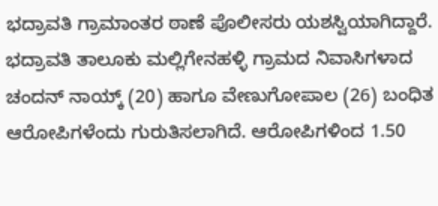ಭದ್ರಾವತಿ ಗ್ರಾಮಾಂತರ ಠಾಣೆ ಪೊಲೀಸರು ಯಶಸ್ವಿಯಾಗಿದ್ದಾರೆ. ಭದ್ರಾವತಿ ತಾಲೂಕು ಮಲ್ಲಿಗೇನಹಳ್ಳಿ ಗ್ರಾಮದ ನಿವಾಸಿಗಳಾದ ಚಂದನ್ ನಾಯ್ಕ್ (20) ಹಾಗೂ ವೇಣುಗೋಪಾಲ (26) ಬಂಧಿತ ಆರೋಪಿಗಳೆಂದು ಗುರುತಿಸಲಾಗಿದೆ. ಆರೋಪಿಗಳಿಂದ 1.50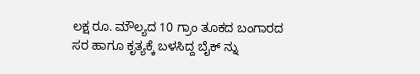ಲಕ್ಷ ರೂ. ಮೌಲ್ಯದ 10 ಗ್ರಾಂ ತೂಕದ ಬಂಗಾರದ ಸರ ಹಾಗೂ ಕೃತ್ಯಕ್ಕೆ ಬಳಸಿದ್ದ ಬೈಕ್ ನ್ನು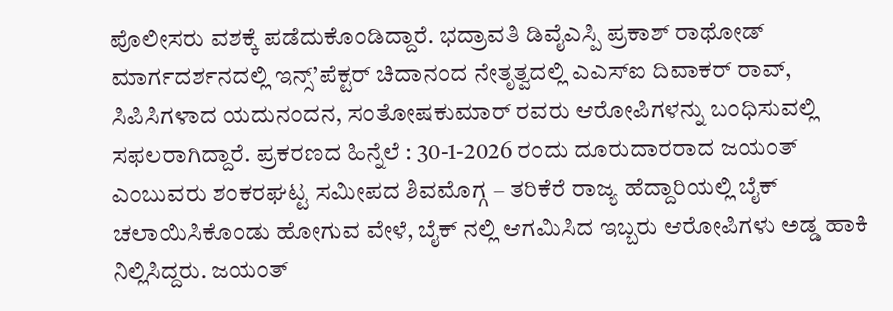ಪೊಲೀಸರು ವಶಕ್ಕೆ ಪಡೆದುಕೊಂಡಿದ್ದಾರೆ. ಭದ್ರಾವತಿ ಡಿವೈಎಸ್ಪಿ ಪ್ರಕಾಶ್ ರಾಥೋಡ್ ಮಾರ್ಗದರ್ಶನದಲ್ಲಿ ಇನ್ಸ್’ಪೆಕ್ಟರ್ ಚಿದಾನಂದ ನೇತೃತ್ವದಲ್ಲಿ ಎಎಸ್ಐ ದಿವಾಕರ್ ರಾವ್, ಸಿಪಿಸಿಗಳಾದ ಯದುನಂದನ, ಸಂತೋಷಕುಮಾರ್ ರವರು ಆರೋಪಿಗಳನ್ನು ಬಂಧಿಸುವಲ್ಲಿ ಸಫಲರಾಗಿದ್ದಾರೆ. ಪ್ರಕರಣದ ಹಿನ್ನೆಲೆ : 30-1-2026 ರಂದು ದೂರುದಾರರಾದ ಜಯಂತ್ ಎಂಬುವರು ಶಂಕರಘಟ್ಟ ಸಮೀಪದ ಶಿವಮೊಗ್ಗ – ತರಿಕೆರೆ ರಾಜ್ಯ ಹೆದ್ದಾರಿಯಲ್ಲಿ ಬೈಕ್ ಚಲಾಯಿಸಿಕೊಂಡು ಹೋಗುವ ವೇಳೆ, ಬೈಕ್ ನಲ್ಲಿ ಆಗಮಿಸಿದ ಇಬ್ಬರು ಆರೋಪಿಗಳು ಅಡ್ಡ ಹಾಕಿ ನಿಲ್ಲಿಸಿದ್ದರು. ಜಯಂತ್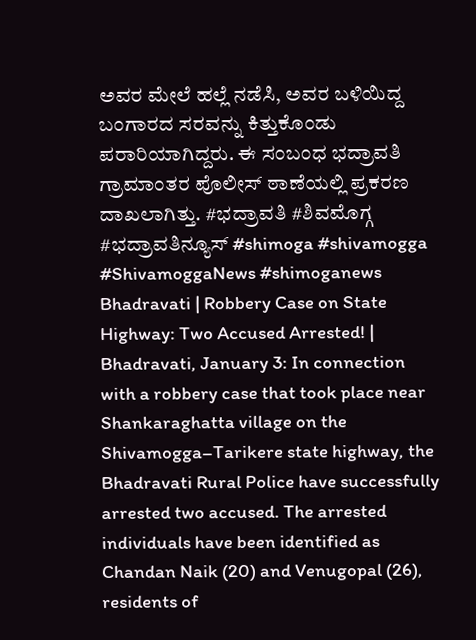ಅವರ ಮೇಲೆ ಹಲ್ಲೆ ನಡೆಸಿ, ಅವರ ಬಳಿಯಿದ್ದ ಬಂಗಾರದ ಸರವನ್ನು ಕಿತ್ತುಕೊಂಡು ಪರಾರಿಯಾಗಿದ್ದರು. ಈ ಸಂಬಂಧ ಭದ್ರಾವತಿ ಗ್ರಾಮಾಂತರ ಪೊಲೀಸ್ ಠಾಣೆಯಲ್ಲಿ ಪ್ರಕರಣ ದಾಖಲಾಗಿತ್ತು. #ಭದ್ರಾವತಿ #ಶಿವಮೊಗ್ಗ #ಭದ್ರಾವತಿನ್ಯೂಸ್ #shimoga #shivamogga #ShivamoggaNews #shimoganews Bhadravati | Robbery Case on State Highway: Two Accused Arrested! | Bhadravati, January 3: In connection with a robbery case that took place near Shankaraghatta village on the Shivamogga–Tarikere state highway, the Bhadravati Rural Police have successfully arrested two accused. The arrested individuals have been identified as Chandan Naik (20) and Venugopal (26), residents of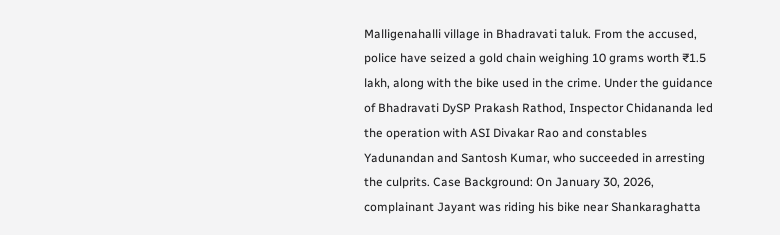Malligenahalli village in Bhadravati taluk. From the accused, police have seized a gold chain weighing 10 grams worth ₹1.5 lakh, along with the bike used in the crime. Under the guidance of Bhadravati DySP Prakash Rathod, Inspector Chidananda led the operation with ASI Divakar Rao and constables Yadunandan and Santosh Kumar, who succeeded in arresting the culprits. Case Background: On January 30, 2026, complainant Jayant was riding his bike near Shankaraghatta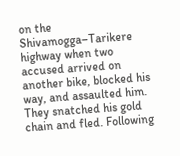on the Shivamogga–Tarikere highway when two accused arrived on another bike, blocked his way, and assaulted him. They snatched his gold chain and fled. Following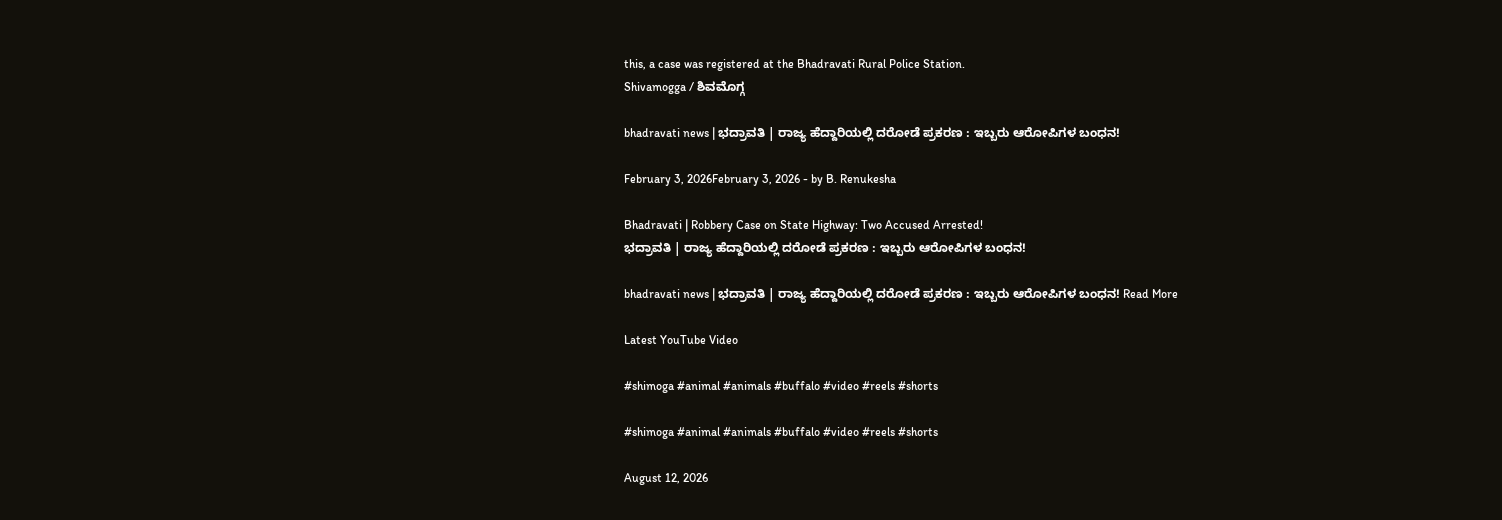this, a case was registered at the Bhadravati Rural Police Station.
Shivamogga / ಶಿವಮೊಗ್ಗ

bhadravati news | ಭದ್ರಾವತಿ | ರಾಜ್ಯ ಹೆದ್ದಾರಿಯಲ್ಲಿ ದರೋಡೆ ಪ್ರಕರಣ : ಇಬ್ಬರು ಆರೋಪಿಗಳ ಬಂಧನ!

February 3, 2026February 3, 2026 - by B. Renukesha

Bhadravati | Robbery Case on State Highway: Two Accused Arrested!
ಭದ್ರಾವತಿ | ರಾಜ್ಯ ಹೆದ್ದಾರಿಯಲ್ಲಿ ದರೋಡೆ ಪ್ರಕರಣ : ಇಬ್ಬರು ಆರೋಪಿಗಳ ಬಂಧನ!

bhadravati news | ಭದ್ರಾವತಿ | ರಾಜ್ಯ ಹೆದ್ದಾರಿಯಲ್ಲಿ ದರೋಡೆ ಪ್ರಕರಣ : ಇಬ್ಬರು ಆರೋಪಿಗಳ ಬಂಧನ! Read More

Latest YouTube Video

#shimoga #animal #animals #buffalo #video #reels #shorts

#shimoga #animal #animals #buffalo #video #reels #shorts

August 12, 2026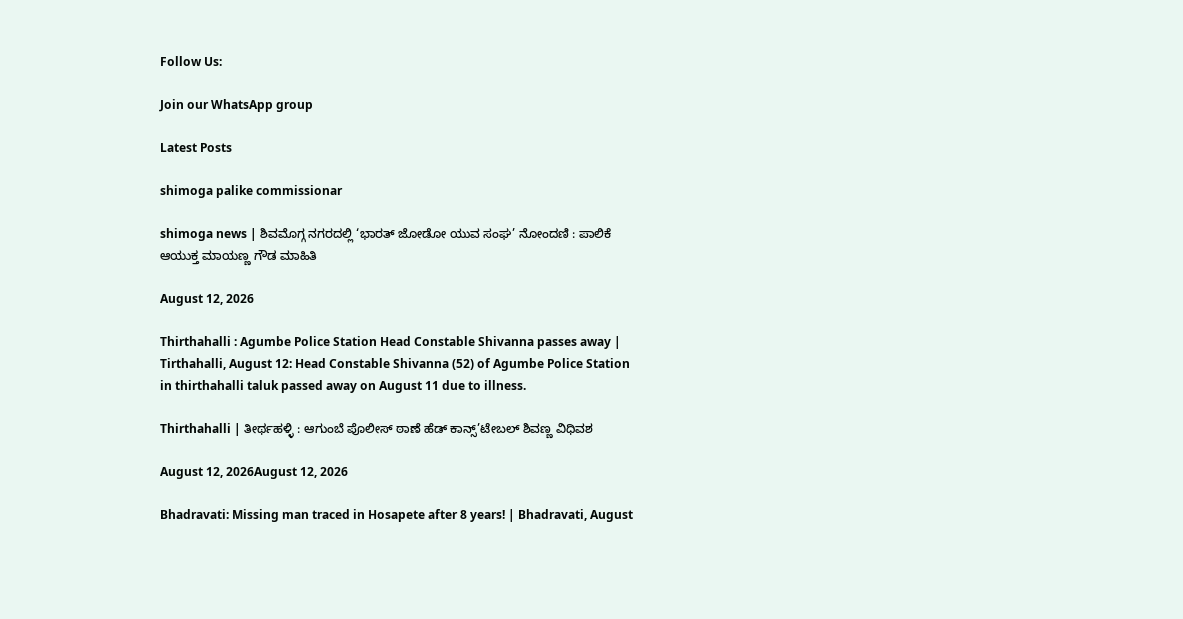Follow Us:

Join our WhatsApp group

Latest Posts

shimoga palike commissionar

shimoga news | ಶಿವಮೊಗ್ಗ ನಗರದಲ್ಲಿ ‘ಭಾರತ್ ಜೋಡೋ ಯುವ ಸಂಘ’ ನೋಂದಣಿ : ಪಾಲಿಕೆ ಆಯುಕ್ತ ಮಾಯಣ್ಣ ಗೌಡ ಮಾಹಿತಿ

August 12, 2026

Thirthahalli : Agumbe Police Station Head Constable Shivanna passes away | Tirthahalli, August 12: Head Constable Shivanna (52) of Agumbe Police Station in thirthahalli taluk passed away on August 11 due to illness.

Thirthahalli | ತೀರ್ಥಹಳ್ಳಿ : ಆಗುಂಬೆ ಪೊಲೀಸ್ ಠಾಣೆ ಹೆಡ್ ಕಾನ್ಸ್’ಟೇಬಲ್ ಶಿವಣ್ಣ ವಿಧಿವಶ

August 12, 2026August 12, 2026

Bhadravati: Missing man traced in Hosapete after 8 years! | Bhadravati, August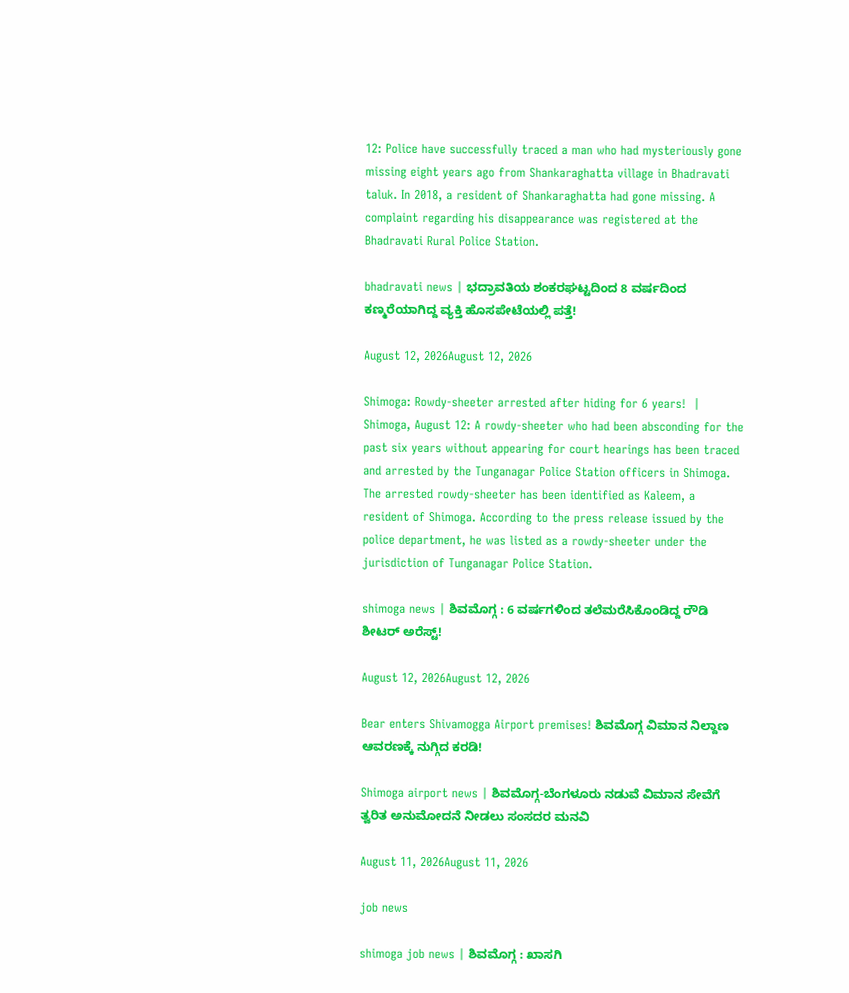12: Police have successfully traced a man who had mysteriously gone missing eight years ago from Shankaraghatta village in Bhadravati taluk. In 2018, a resident of Shankaraghatta had gone missing. A complaint regarding his disappearance was registered at the Bhadravati Rural Police Station.

bhadravati news | ಭದ್ರಾವತಿಯ ಶಂಕರಘಟ್ಟದಿಂದ 8 ವರ್ಷದಿಂದ ಕಣ್ಮರೆಯಾಗಿದ್ದ ವ್ಯಕ್ತಿ ಹೊಸಪೇಟೆಯಲ್ಲಿ ಪತ್ತೆ!

August 12, 2026August 12, 2026

Shimoga: Rowdy-sheeter arrested after hiding for 6 years!  | Shimoga, August 12: A rowdy-sheeter who had been absconding for the past six years without appearing for court hearings has been traced and arrested by the Tunganagar Police Station officers in Shimoga. The arrested rowdy-sheeter has been identified as Kaleem, a resident of Shimoga. According to the press release issued by the police department, he was listed as a rowdy-sheeter under the jurisdiction of Tunganagar Police Station.

shimoga news | ಶಿವಮೊಗ್ಗ : 6 ವರ್ಷಗಳಿಂದ ತಲೆಮರೆಸಿಕೊಂಡಿದ್ದ ರೌಡಿ ಶೀಟರ್ ಅರೆಸ್ಟ್!

August 12, 2026August 12, 2026

Bear enters Shivamogga Airport premises! ಶಿವಮೊಗ್ಗ ವಿಮಾನ ನಿಲ್ದಾಣ ಆವರಣಕ್ಕೆ ನುಗ್ಗಿದ ಕರಡಿ!

Shimoga airport news | ಶಿವಮೊಗ್ಗ-ಬೆಂಗಳೂರು ನಡುವೆ ವಿಮಾನ ಸೇವೆಗೆ ತ್ವರಿತ ಅನುಮೋದನೆ ನೀಡಲು ಸಂಸದರ ಮನವಿ

August 11, 2026August 11, 2026

job news

shimoga job news | ಶಿವಮೊಗ್ಗ : ಖಾಸಗಿ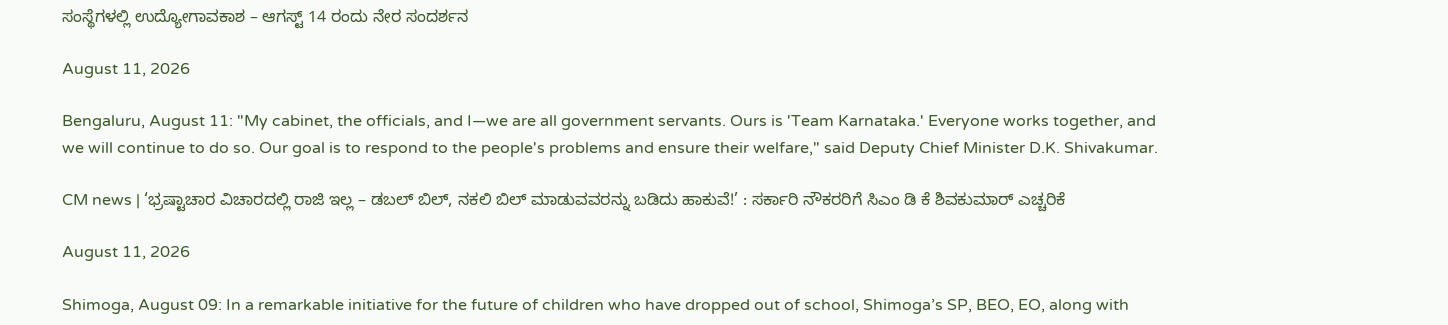ಸಂಸ್ಥೆಗಳಲ್ಲಿ ಉದ್ಯೋಗಾವಕಾಶ – ಆಗಸ್ಟ್ 14 ರಂದು ನೇರ ಸಂದರ್ಶನ

August 11, 2026

Bengaluru, August 11: "My cabinet, the officials, and I—we are all government servants. Ours is 'Team Karnataka.' Everyone works together, and we will continue to do so. Our goal is to respond to the people's problems and ensure their welfare," said Deputy Chief Minister D.K. Shivakumar.

CM news | ‘ಭ್ರಷ್ಟಾಚಾರ ವಿಚಾರದಲ್ಲಿ ರಾಜಿ ಇಲ್ಲ – ಡಬಲ್ ಬಿಲ್, ನಕಲಿ ಬಿಲ್ ಮಾಡುವವರನ್ನು ಬಡಿದು ಹಾಕುವೆ!’ : ಸರ್ಕಾರಿ ನೌಕರರಿಗೆ ಸಿಎಂ ಡಿ ಕೆ ಶಿವಕುಮಾರ್ ಎಚ್ಚರಿಕೆ

August 11, 2026

Shimoga, August 09: In a remarkable initiative for the future of children who have dropped out of school, Shimoga’s SP, BEO, EO, along with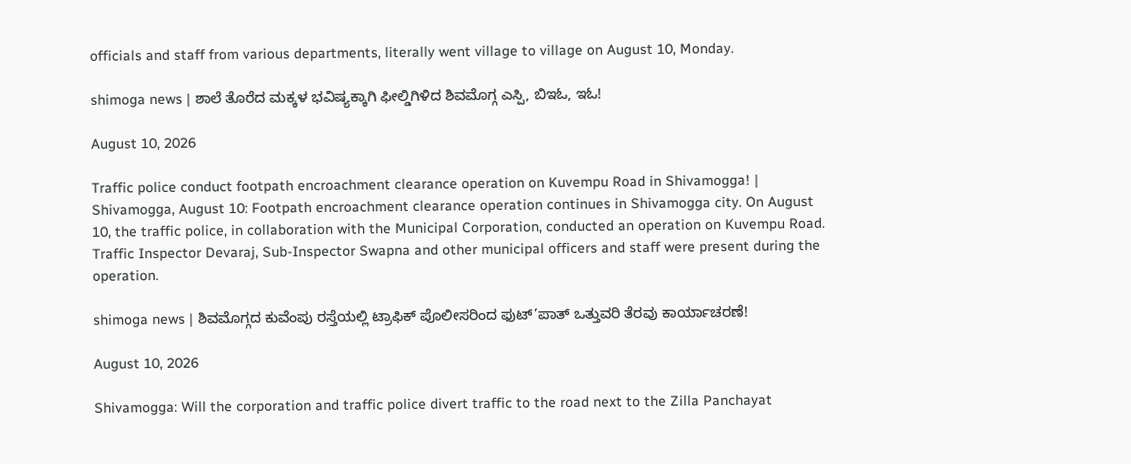officials and staff from various departments, literally went village to village on August 10, Monday.

shimoga news | ಶಾಲೆ ತೊರೆದ ಮಕ್ಕಳ ಭವಿಷ್ಯಕ್ಕಾಗಿ ಫೀಲ್ಡಿಗಿಳಿದ ಶಿವಮೊಗ್ಗ ಎಸ್ಪಿ, ಬಿಇಓ, ಇಓ!

August 10, 2026

Traffic police conduct footpath encroachment clearance operation on Kuvempu Road in Shivamogga! | Shivamogga, August 10: Footpath encroachment clearance operation continues in Shivamogga city. On August 10, the traffic police, in collaboration with the Municipal Corporation, conducted an operation on Kuvempu Road. Traffic Inspector Devaraj, Sub-Inspector Swapna and other municipal officers and staff were present during the operation.

shimoga news | ಶಿವಮೊಗ್ಗದ ಕುವೆಂಪು ರಸ್ತೆಯಲ್ಲಿ ಟ್ರಾಫಿಕ್ ಪೊಲೀಸರಿಂದ ಫುಟ್’ಪಾತ್ ಒತ್ತುವರಿ ತೆರವು ಕಾರ್ಯಾಚರಣೆ!

August 10, 2026

Shivamogga: Will the corporation and traffic police divert traffic to the road next to the Zilla Panchayat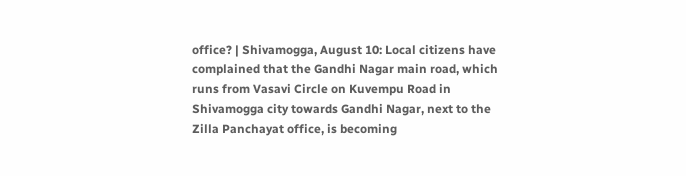office? | Shivamogga, August 10: Local citizens have complained that the Gandhi Nagar main road, which runs from Vasavi Circle on Kuvempu Road in Shivamogga city towards Gandhi Nagar, next to the Zilla Panchayat office, is becoming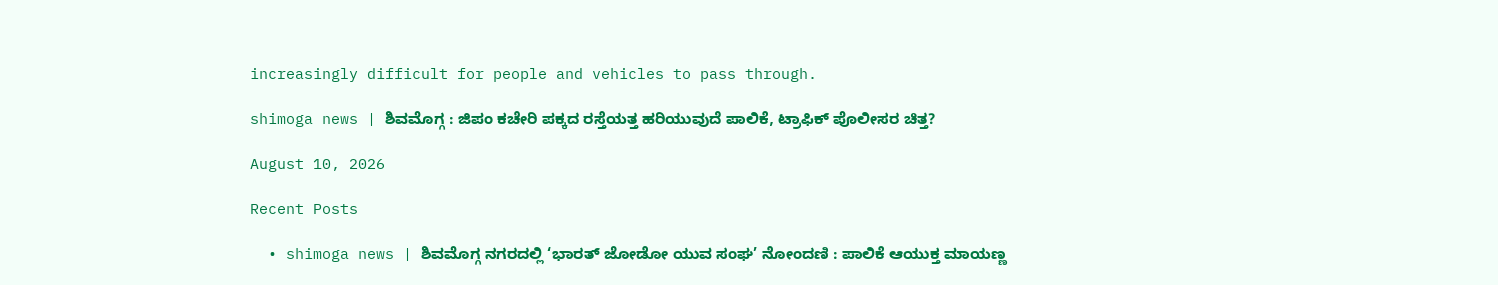increasingly difficult for people and vehicles to pass through.

shimoga news | ಶಿವಮೊಗ್ಗ : ಜಿಪಂ ಕಚೇರಿ ಪಕ್ಕದ ರಸ್ತೆಯತ್ತ ಹರಿಯುವುದೆ ಪಾಲಿಕೆ, ಟ್ರಾಫಿಕ್ ಪೊಲೀಸರ ಚಿತ್ತ?

August 10, 2026

Recent Posts

  • shimoga news | ಶಿವಮೊಗ್ಗ ನಗರದಲ್ಲಿ ‘ಭಾರತ್ ಜೋಡೋ ಯುವ ಸಂಘ’ ನೋಂದಣಿ : ಪಾಲಿಕೆ ಆಯುಕ್ತ ಮಾಯಣ್ಣ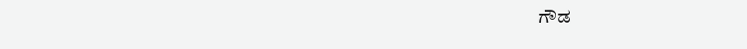ಗೌಡ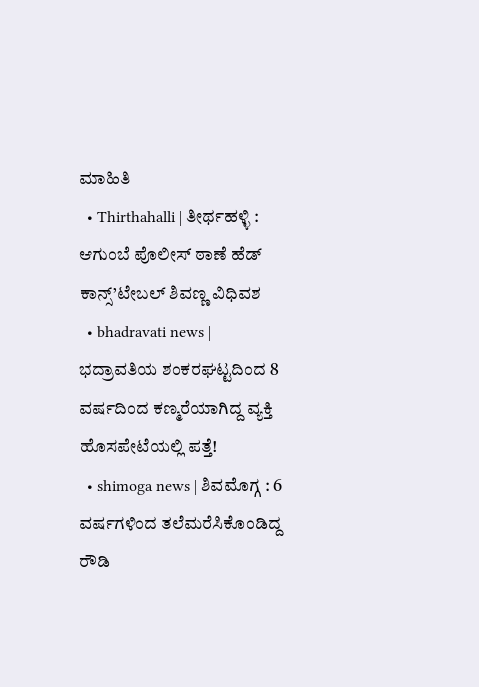ಮಾಹಿತಿ
  • Thirthahalli | ತೀರ್ಥಹಳ್ಳಿ : ಆಗುಂಬೆ ಪೊಲೀಸ್ ಠಾಣೆ ಹೆಡ್ ಕಾನ್ಸ್’ಟೇಬಲ್ ಶಿವಣ್ಣ ವಿಧಿವಶ
  • bhadravati news | ಭದ್ರಾವತಿಯ ಶಂಕರಘಟ್ಟದಿಂದ 8 ವರ್ಷದಿಂದ ಕಣ್ಮರೆಯಾಗಿದ್ದ ವ್ಯಕ್ತಿ ಹೊಸಪೇಟೆಯಲ್ಲಿ ಪತ್ತೆ!
  • shimoga news | ಶಿವಮೊಗ್ಗ : 6 ವರ್ಷಗಳಿಂದ ತಲೆಮರೆಸಿಕೊಂಡಿದ್ದ ರೌಡಿ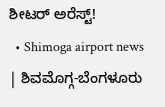ಶೀಟರ್ ಅರೆಸ್ಟ್!
  • Shimoga airport news | ಶಿವಮೊಗ್ಗ-ಬೆಂಗಳೂರು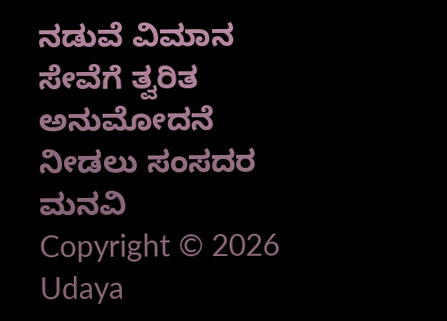ನಡುವೆ ವಿಮಾನ ಸೇವೆಗೆ ತ್ವರಿತ ಅನುಮೋದನೆ ನೀಡಲು ಸಂಸದರ ಮನವಿ
Copyright © 2026 Udaya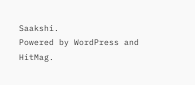Saakshi.
Powered by WordPress and HitMag.